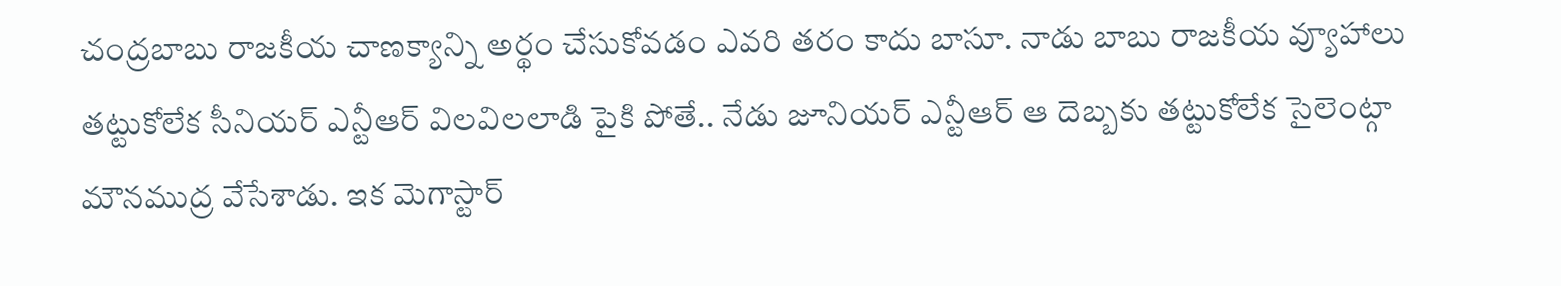చంద్రబాబు రాజకీయ చాణక్యాన్ని అర్థం చేసుకోవడం ఎవరి తరం కాదు బాసూ. నాడు బాబు రాజకీయ వ్యూహాలు తట్టుకోలేక సీనియర్ ఎన్టీఆర్ విలవిలలాడి పైకి పోతే.. నేడు జూనియర్ ఎన్టీఆర్ ఆ దెబ్బకు తట్టుకోలేక సైలెంట్గా మౌనముద్ర వేసేశాడు. ఇక మెగాస్టార్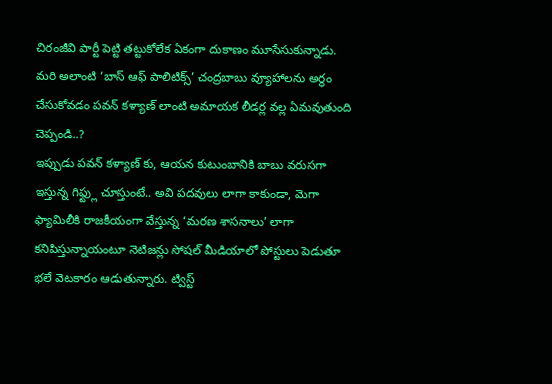చిరంజీవి పార్టీ పెట్టి తట్టుకోలేక ఏకంగా దుకాణం మూసేసుకున్నాడు. మరి అలాంటి ‘బాస్ ఆఫ్ పాలిటిక్స్’ చంద్రబాబు వ్యూహాలను అర్థం చేసుకోవడం పవన్ కళ్యాణ్ లాంటి అమాయక లీడర్ల వల్ల ఏమవుతుంది చెప్పండి..?
ఇప్పుడు పవన్ కళ్యాణ్ కు, ఆయన కుటుంబానికి బాబు వరుసగా ఇస్తున్న గిఫ్ట్లు చూస్తుంటే.. అవి పదవులు లాగా కాకుండా, మెగా ఫ్యామిలీకి రాజకీయంగా వేస్తున్న ‘మరణ శాసనాలు’ లాగా కనిపిస్తున్నాయంటూ నెటిజన్లు సోషల్ మీడియాలో పోస్టులు పెడుతూ భలే వెటకారం ఆడుతున్నారు. ట్విస్ట్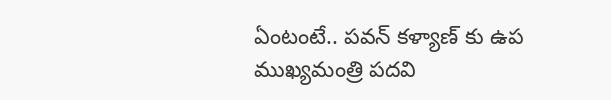ఏంటంటే.. పవన్ కళ్యాణ్ కు ఉప ముఖ్యమంత్రి పదవి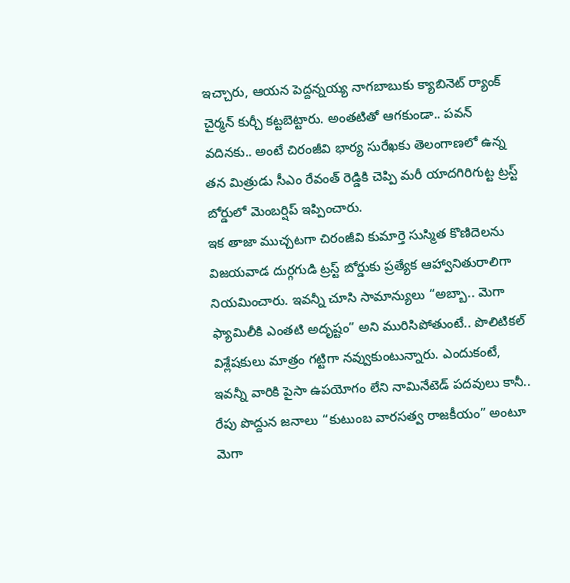ఇచ్చారు, ఆయన పెద్దన్నయ్య నాగబాబుకు క్యాబినెట్ ర్యాంక్ చైర్మన్ కుర్చీ కట్టబెట్టారు. అంతటితో ఆగకుండా.. పవన్ వదినకు.. అంటే చిరంజీవి భార్య సురేఖకు తెలంగాణలో ఉన్న తన మిత్రుడు సీఎం రేవంత్ రెడ్డికి చెప్పి మరీ యాదగిరిగుట్ట ట్రస్ట్ బోర్డులో మెంబర్షిప్ ఇప్పించారు.
ఇక తాజా ముచ్చటగా చిరంజీవి కుమార్తె సుస్మిత కొణిదెలను విజయవాడ దుర్గగుడి ట్రస్ట్ బోర్డుకు ప్రత్యేక ఆహ్వానితురాలిగా నియమించారు. ఇవన్నీ చూసి సామాన్యులు “అబ్బా.. మెగా ఫ్యామిలీకి ఎంతటి అదృష్టం” అని మురిసిపోతుంటే.. పొలిటికల్ విశ్లేషకులు మాత్రం గట్టిగా నవ్వుకుంటున్నారు. ఎందుకంటే, ఇవన్నీ వారికి పైసా ఉపయోగం లేని నామినేటెడ్ పదవులు కానీ.. రేపు పొద్దున జనాలు “కుటుంబ వారసత్వ రాజకీయం” అంటూ మెగా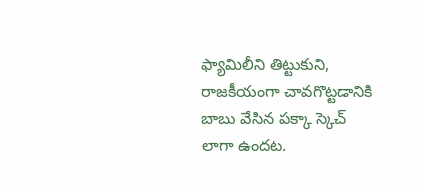ఫ్యామిలీని తిట్టుకుని, రాజకీయంగా చావగొట్టడానికి బాబు వేసిన పక్కా స్కెచ్ లాగా ఉందట.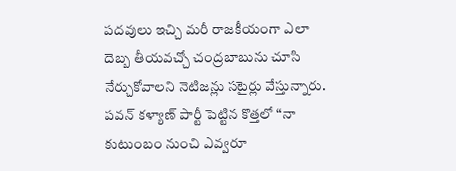పదవులు ఇచ్చి మరీ రాజకీయంగా ఎలా దెబ్బ తీయవచ్చో చంద్రబాబును చూసి నేర్చుకోవాలని నెటిజన్లు సటైర్లు వేస్తున్నారు. పవన్ కళ్యాణ్ పార్టీ పెట్టిన కొత్తలో “నా కుటుంబం నుంచి ఎవ్వరూ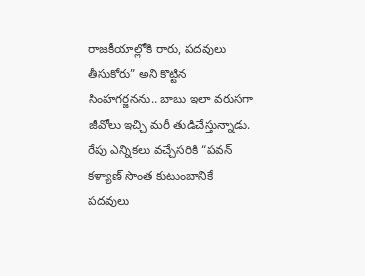రాజకీయాల్లోకి రారు, పదవులు తీసుకోరు” అని కొట్టిన సింహగర్జనను.. బాబు ఇలా వరుసగా జీవోలు ఇచ్చి మరీ తుడిచేస్తున్నాడు. రేపు ఎన్నికలు వచ్చేసరికి “పవన్ కళ్యాణ్ సొంత కుటుంబానికే పదవులు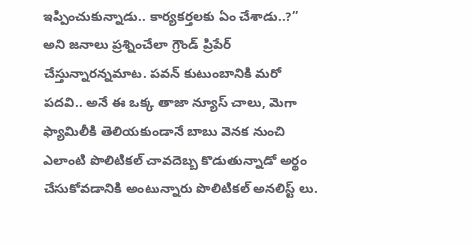ఇప్పించుకున్నాడు.. కార్యకర్తలకు ఏం చేశాడు..?” అని జనాలు ప్రశ్నించేలా గ్రౌండ్ ప్రిపేర్ చేస్తున్నారన్నమాట. పవన్ కుటుంబానికి మరో పదవి.. అనే ఈ ఒక్క తాజా న్యూస్ చాలు, మెగా ఫ్యామిలీకి తెలియకుండానే బాబు వెనక నుంచి ఎలాంటి పొలిటికల్ చావదెబ్బ కొడుతున్నాడో అర్థం చేసుకోవడానికి అంటున్నారు పొలిటికల్ అనలిస్ట్ లు.